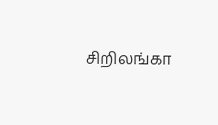சிறிலங்கா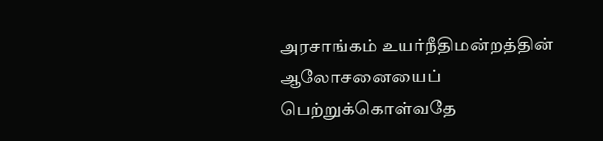அரசாங்கம் உயர்நீதிமன்றத்தின் ஆலோசனையைப் பெற்றுக்கொள்வதே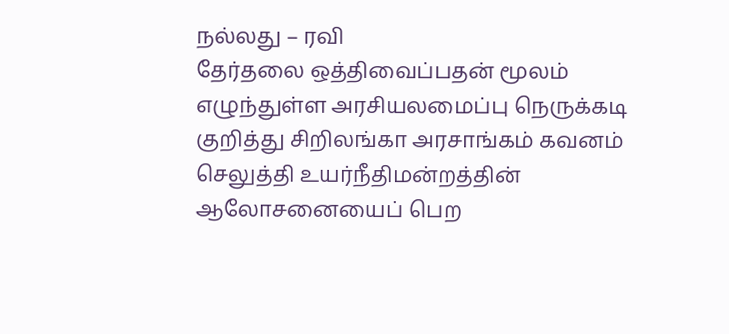நல்லது – ரவி
தேர்தலை ஒத்திவைப்பதன் மூலம் எழுந்துள்ள அரசியலமைப்பு நெருக்கடி குறித்து சிறிலங்கா அரசாங்கம் கவனம் செலுத்தி உயர்நீதிமன்றத்தின் ஆலோசனையைப் பெற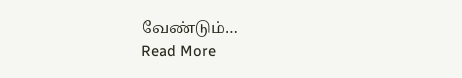வேண்டும்…
Read More